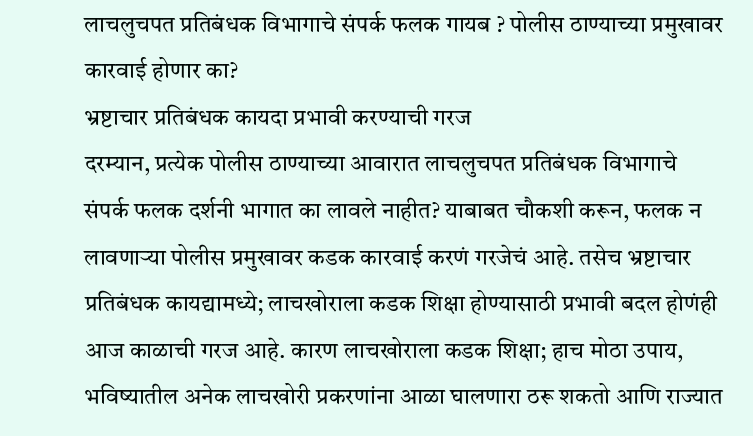लाचलुचपत प्रतिबंधक विभागाचे संपर्क फलक गायब ? पोलीस ठाण्याच्या प्रमुखावर कारवाई होणार का?
भ्रष्टाचार प्रतिबंधक कायदा प्रभावी करण्याची गरज
दरम्यान, प्रत्येक पोलीस ठाण्याच्या आवारात लाचलुचपत प्रतिबंधक विभागाचे संपर्क फलक दर्शनी भागात का लावले नाहीत? याबाबत चौकशी करून, फलक न लावणाऱ्या पोलीस प्रमुखावर कडक कारवाई करणं गरजेचं आहे. तसेच भ्रष्टाचार प्रतिबंधक कायद्यामध्ये; लाचखोराला कडक शिक्षा होण्यासाठी प्रभावी बदल होणंही आज काळाची गरज आहे. कारण लाचखोराला कडक शिक्षा; हाच मोठा उपाय, भविष्यातील अनेक लाचखोरी प्रकरणांना आळा घालणारा ठरू शकतो आणि राज्यात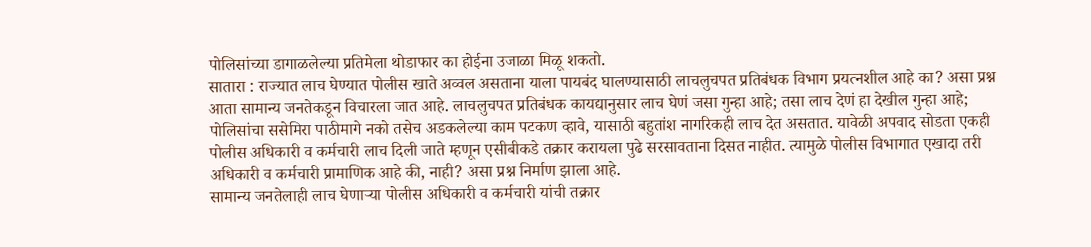पोलिसांच्या डागाळलेल्या प्रतिमेला थोडाफार का होईना उजाळा मिळू शकतो.
सातारा : राज्यात लाच घेण्यात पोलीस खाते अव्वल असताना याला पायबंद घालण्यासाठी लाचलुचपत प्रतिबंधक विभाग प्रयत्नशील आहे का? असा प्रश्न आता सामान्य जनतेकडून विचारला जात आहे. लाचलुचपत प्रतिबंधक कायद्यानुसार लाच घेणं जसा गुन्हा आहे; तसा लाच देणं हा देखील गुन्हा आहे; पोलिसांचा ससेमिरा पाठीमागे नको तसेच अडकलेल्या काम पटकण व्हावे, यासाठी बहुतांश नागरिकही लाच देत असतात. यावेळी अपवाद सोडता एकही पोलीस अधिकारी व कर्मचारी लाच दिली जाते म्हणून एसीबीकडे तक्रार करायला पुढे सरसावताना दिसत नाहीत. त्यामुळे पोलीस विभागात एखादा तरी अधिकारी व कर्मचारी प्रामाणिक आहे की, नाही? असा प्रश्न निर्माण झाला आहे.
सामान्य जनतेलाही लाच घेणाऱ्या पोलीस अधिकारी व कर्मचारी यांची तक्रार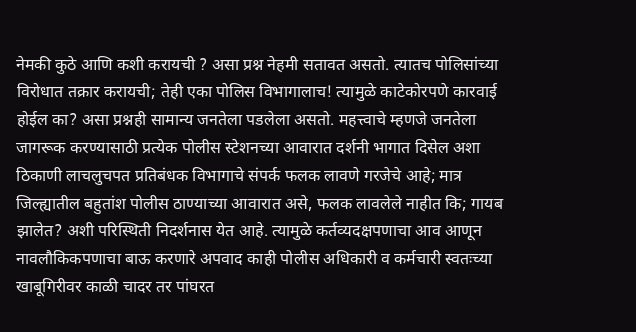नेमकी कुठे आणि कशी करायची ? असा प्रश्न नेहमी सतावत असतो. त्यातच पोलिसांच्या विरोधात तक्रार करायची; तेही एका पोलिस विभागालाच! त्यामुळे काटेकोरपणे कारवाई होईल का? असा प्रश्नही सामान्य जनतेला पडलेला असतो. महत्त्वाचे म्हणजे जनतेला जागरूक करण्यासाठी प्रत्येक पोलीस स्टेशनच्या आवारात दर्शनी भागात दिसेल अशा ठिकाणी लाचलुचपत प्रतिबंधक विभागाचे संपर्क फलक लावणे गरजेचे आहे; मात्र जिल्ह्यातील बहुतांश पोलीस ठाण्याच्या आवारात असे, फलक लावलेले नाहीत कि; गायब झालेत? अशी परिस्थिती निदर्शनास येत आहे. त्यामुळे कर्तव्यदक्षपणाचा आव आणून नावलौकिकपणाचा बाऊ करणारे अपवाद काही पोलीस अधिकारी व कर्मचारी स्वतःच्या खाबूगिरीवर काळी चादर तर पांघरत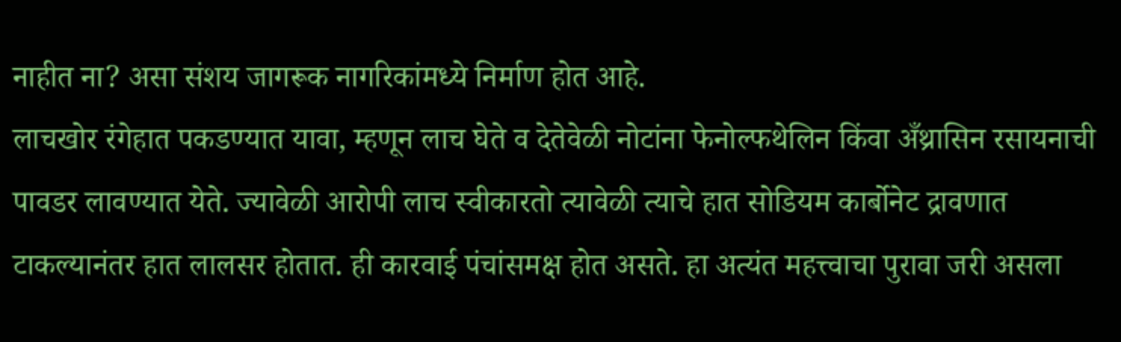नाहीत ना? असा संशय जागरूक नागरिकांमध्ये निर्माण होत आहे.
लाचखोर रंगेहात पकडण्यात यावा, म्हणून लाच घेते व देतेवेळी नोटांना फेनोल्फथेलिन किंवा अँथ्रासिन रसायनाची पावडर लावण्यात येते. ज्यावेळी आरोपी लाच स्वीकारतो त्यावेळी त्याचे हात सोडियम कार्बोनेट द्रावणात टाकल्यानंतर हात लालसर होतात. ही कारवाई पंचांसमक्ष होत असते. हा अत्यंत महत्त्वाचा पुरावा जरी असला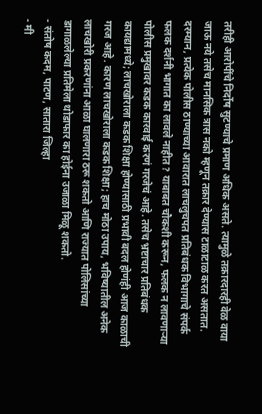तरीही आरोपींचे निर्दोष सुटण्याचे प्रमाण अधिक असते. त्यामुळे तक्रारदारही वेळ वाया जाऊ नये तसेच मानसिक त्रास नको म्हणून तक्रार देण्यास टाळाटाळ करत असतात.
दरम्यान, प्रत्येक पोलीस ठाण्याच्या आवारात लाचलुचपत प्रतिबंधक विभागाचे संपर्क फलक दर्शनी भागात का लावले नाहीत? याबाबत चौकशी करून, फलक न लावणाऱ्या पोलीस प्रमुखावर कडक कारवाई करणं गरजेचं आहे. तसेच भ्रष्टाचार प्रतिबंधक कायद्यामध्ये; लाचखोराला कडक शिक्षा होण्यासाठी प्रभावी बदल होणंही आज काळाची गरज आहे. कारण लाचखोराला कडक शिक्षा; हाच मोठा उपाय, भविष्यातील अनेक लाचखोरी प्रकरणांना आळा घालणारा ठरू शकतो आणि राज्यात पोलिसांच्या डागाळलेल्या प्रतिमेला थोडाफार का होईना उजाळा मिळू शकतो.
- संतोष कदम, पाटण, सातारा जिल्हा
- मी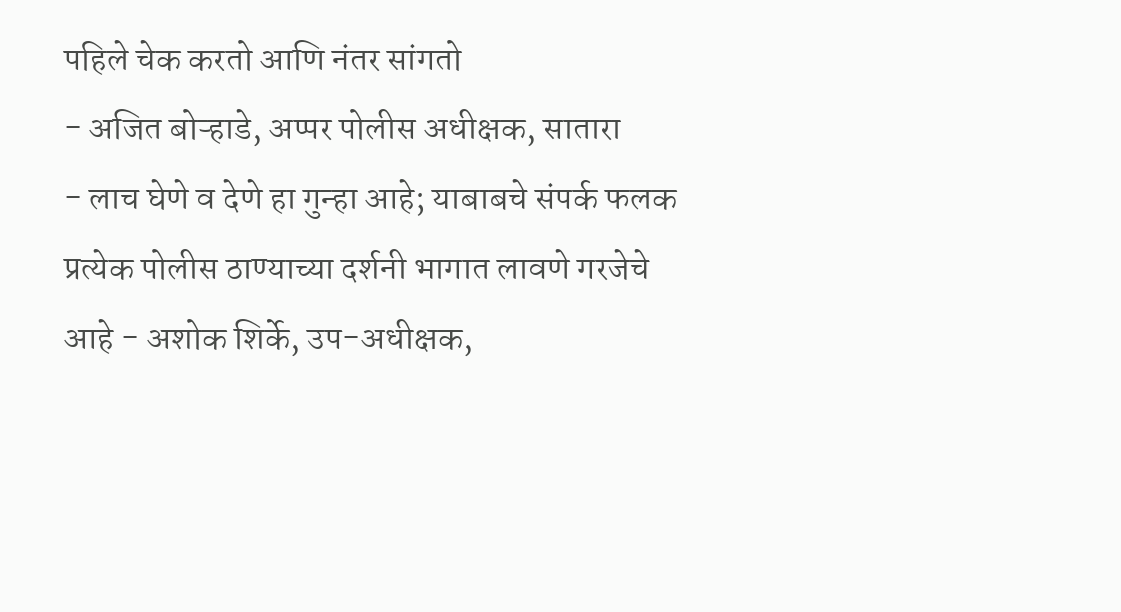पहिले चेक करतो आणि नंतर सांगतो
- अजित बोऱ्हाडे, अप्पर पोलीस अधीक्षक, सातारा
- लाच घेणे व देणे हा गुन्हा आहे; याबाबचे संपर्क फलक प्रत्येक पोलीस ठाण्याच्या दर्शनी भागात लावणे गरजेचे आहे - अशोक शिर्के, उप-अधीक्षक,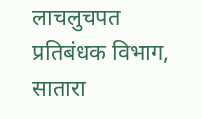लाचलुचपत प्रतिबंधक विभाग, सातारा